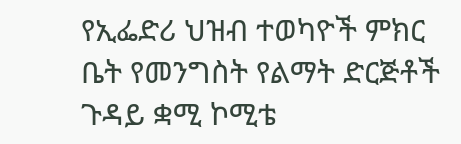የኢፌድሪ ህዝብ ተወካዮች ምክር ቤት የመንግስት የልማት ድርጅቶች ጉዳይ ቋሚ ኮሚቴ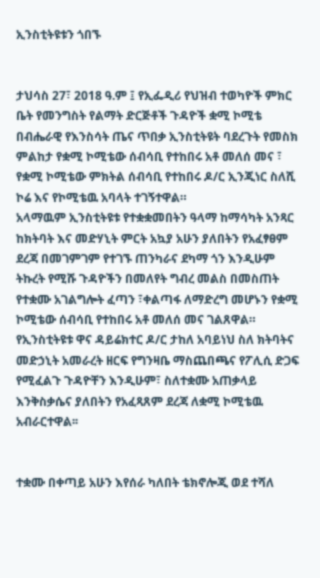ኢንስቲትዩቱን ጎበኙ


ታህሳስ 27፣ 2018 ዓ.ም ፤ የኢፌዲሪ የህዝብ ተወካዮች ምክር ቤት የመንግስት የልማት ድርጅቶች ጉዳዮች ቋሚ ኮሚቴ በብሔራዊ የእንስሳት ጤና ጥበቃ ኢንስቲትዩት ባደረጉት የመስክ ምልከታ የቋሚ ኮሚቴው ሰብሳቢ የተከበሩ አቶ መለሰ መና ፣ የቋሚ ኮሚቴው ምክትል ሰብሳቢ የተከበሩ ዶ/ር ኢንጂነር ስለሺ ኮሬ እና የኮሚቴዉ አባላት ተገኝተዋል።
አላማዉም ኢንስቲትዩቱ የተቋቋመበትን ዓላማ ከማሳካት አንጻር ከክትባት እና መድሃኒት ምርት አኳያ አሁን ያለበትን የአፈፃፀም ደረጃ በመገምገም የተገኙ ጠንካራና ደካማ ጎን እንዲሁም ትኩረት የሚሹ ጉዳዮችን በመለየት ግብረ መልስ በመስጠት የተቋሙ አገልግሎት ፈጣን ፣ቀልጣፋ ለማድረግ መሆኑን የቋሚ ኮሚቴው ሰብሳቢ የተከበሩ አቶ መለሰ መና ገልጸዋል።
የኢንስቲትዩቱ ዋና ዳይሬክተር ዶ/ር ታከለ አባይነህ ስለ ክትባትና መድኃኒት አመራረት ዘርፍ የግንዛቤ ማስጨበጫና የፖሊሲ ድጋፍ የሚፈልጉ ጉዳዮቸን እንዲሁም፣ ስለተቋሙ አጠቃላይ እንቅስቃሴና ያለበትን የአፈጻጸም ደረጃ ለቋሚ ኮሚቴዉ አብራርተዋል፡፡


ተቋሙ በቀጣይ አሁን እየሰራ ካለበት ቴክኖሎጂ ወደ ተሻለ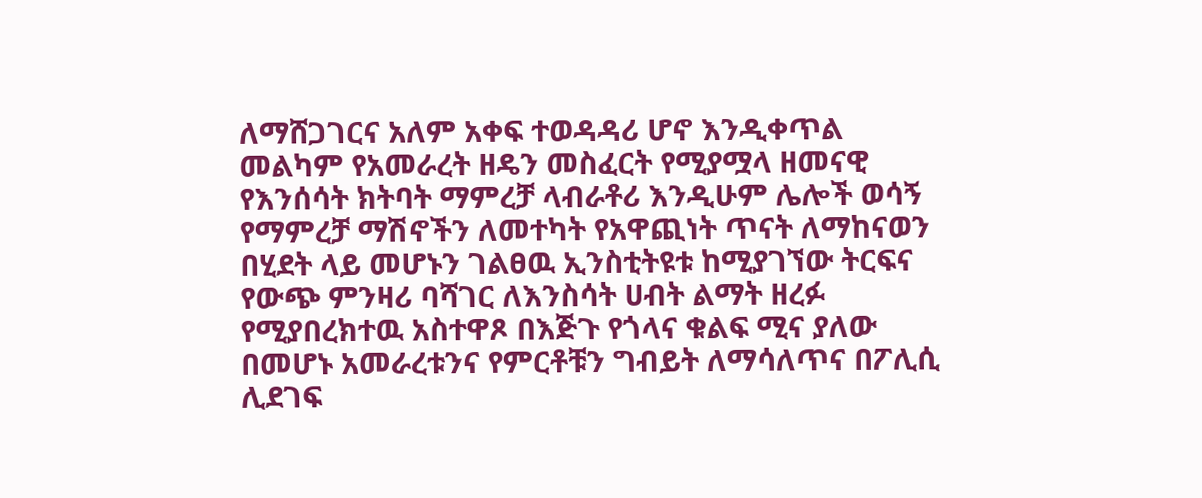ለማሸጋገርና አለም አቀፍ ተወዳዳሪ ሆኖ እንዲቀጥል መልካም የአመራረት ዘዴን መስፈርት የሚያሟላ ዘመናዊ የእንሰሳት ክትባት ማምረቻ ላብራቶሪ እንዲሁም ሌሎች ወሳኝ የማምረቻ ማሽኖችን ለመተካት የአዋጪነት ጥናት ለማከናወን በሂደት ላይ መሆኑን ገልፀዉ ኢንስቲትዩቱ ከሚያገኘው ትርፍና የውጭ ምንዛሪ ባሻገር ለእንስሳት ሀብት ልማት ዘረፉ የሚያበረክተዉ አስተዋጾ በእጅጉ የጎላና ቁልፍ ሚና ያለው በመሆኑ አመራረቱንና የምርቶቹን ግብይት ለማሳለጥና በፖሊሲ ሊደገፍ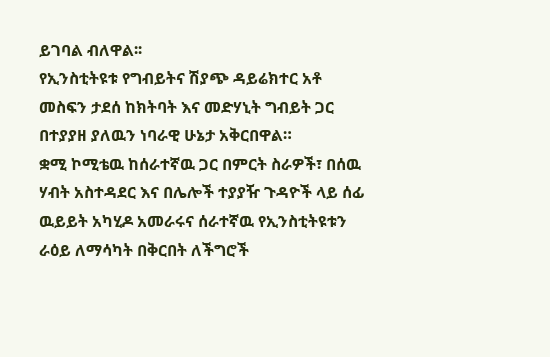ይገባል ብለዋል፡፡
የኢንስቲትዩቱ የግብይትና ሽያጭ ዳይሬክተር አቶ መስፍን ታደሰ ከክትባት እና መድሃኒት ግብይት ጋር በተያያዘ ያለዉን ነባራዊ ሁኔታ አቅርበዋል።
ቋሚ ኮሚቴዉ ከሰራተኛዉ ጋር በምርት ስራዎች፣ በሰዉ ሃብት አስተዳደር እና በሌሎች ተያያዥ ጉዳዮች ላይ ሰፊ ዉይይት አካሂዶ አመራሩና ሰራተኛዉ የኢንስቲትዩቱን ራዕይ ለማሳካት በቅርበት ለችግሮች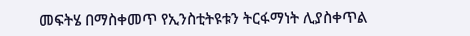መፍትሄ በማስቀመጥ የኢንስቲትዩቱን ትርፋማነት ሊያስቀጥል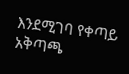እንደሚገባ የቀጣይ አቅጣጫ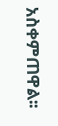አስቀምጠዋል፡፡